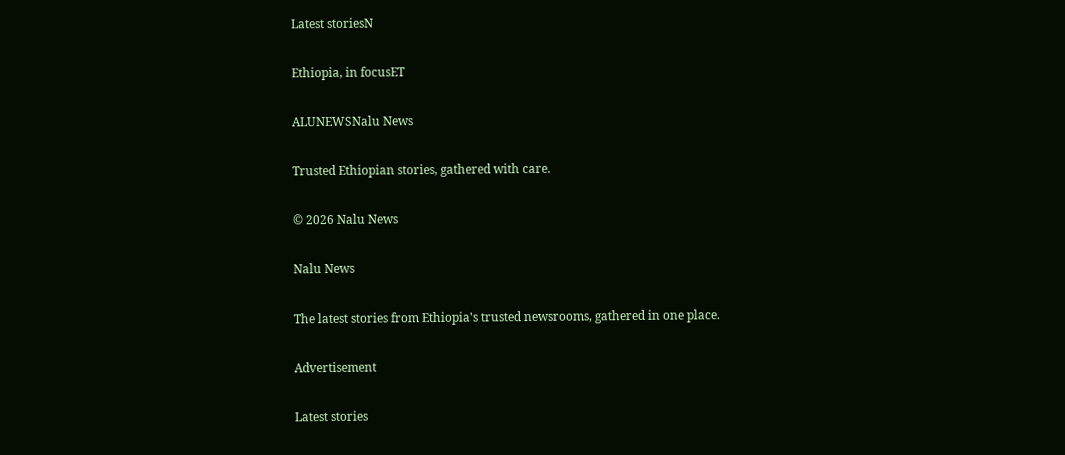Latest storiesN

Ethiopia, in focusET

ALUNEWSNalu News

Trusted Ethiopian stories, gathered with care.

© 2026 Nalu News

Nalu News

The latest stories from Ethiopia's trusted newsrooms, gathered in one place.

Advertisement

Latest stories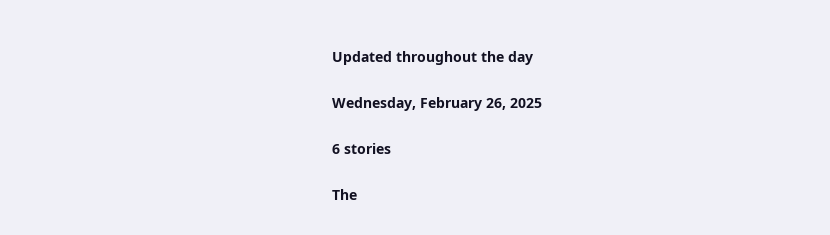Updated throughout the day

Wednesday, February 26, 2025

6 stories

The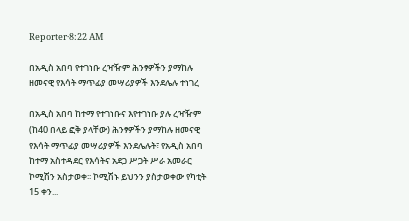Reporter·8:22 AM

በአዲስ አበባ የተገነቡ ረዣዥም ሕንፃዎችን ያማከሉ ዘመናዊ የእሳት ማጥፊያ መሣሪያዎች እንደሌሉ ተነገረ

በአዲስ አበባ ከተማ የተገነቡና እየተገነቡ ያሉ ረዣዥም (ከ40 በላይ ፎቅ ያላቸው) ሕንፃዎችን ያማከሉ ዘመናዊ የእሳት ማጥፊያ መሣሪያዎች እንደሌሉት፣ የአዲስ አበባ ከተማ አስተዳደር የእሳትና አደጋ ሥጋት ሥራ አመራር ኮሚሽን አስታወቀ፡፡ ኮሚሽኑ ይህንን ያስታወቀው የካቲት 15 ቀን...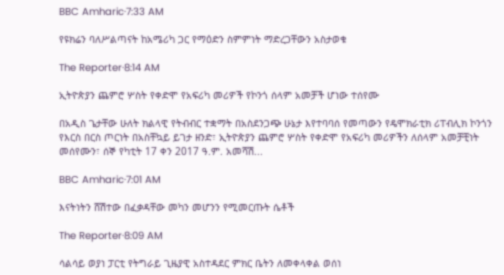BBC Amharic·7:33 AM

የዩክሬን ባለሥልጣናት ከአሜሪካ ጋር የማዕድን ስምምነት ማድረጋቸውን አስታወቁ

The Reporter·8:14 AM

ኢትዮጵያን ጨምሮ ሦስት የቀድሞ የአፍሪካ መሪዎች የኮንጎ ሰላም አመቻች ሆነው ተሰየሙ

በአዲስ ጌታቸው ሁለት ክልላዊ የትብብር ተቋማት በአስደንጋጭ ሁኔታ እየተባባሰ የመጣውን የዴሞክራቲክ ሪፐብሊክ ኮንጎን የእርስ በርስ ጦርነት በአስቸኳይ ይገታ ዘንድ፣ ኢትዮጵያን ጨምሮ ሦስት የቀድሞ የአፍሪካ መሪዎችን ለሰላም አመቻቺነት መሰየሙን፣ ሰኞ የካቲት 17 ቀን 2017 ዓ.ም. አመሻሽ...

BBC Amharic·7:01 AM

እናትነትን ሸሽተው በፈቃዳቸው መካን መሆንን የሚመርጡት ሴቶች

The Reporter·8:09 AM

ሳልሳይ ወያነ ፓርቲ የትግራይ ጊዜያዊ አስተዳደር ምክር ቤትን ለመቀላቀል ወሰነ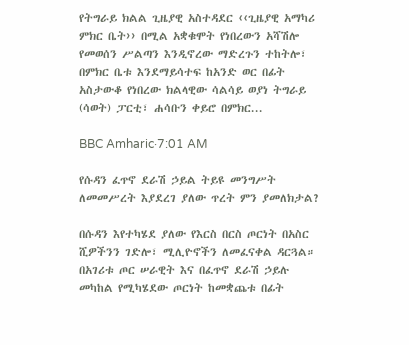የትግራይ ክልል ጊዜያዊ አስተዳደር ‹‹ጊዜያዊ አማካሪ ምክር ቤት›› በሚል አቋቁሞት የነበረውን አሻሽሎ የመወሰን ሥልጣን እንዲኖረው ማድረጉን ተከትሎ፣ በምክር ቤቱ እንደማይሳተፍ ከአንድ ወር በፊት አስታውቆ የነበረው ክልላዊው ሳልሳይ ወያነ ትግራይ (ሳወት) ፓርቲ፣ ሐሳቡን ቀይሮ በምክር...

BBC Amharic·7:01 AM

የሱዳን ፈጥኖ ደራሽ ኃይል ትይዩ መንግሥት ለመመሥረት እያደረገ ያለው ጥረት ምን ያመለክታል?

በሱዳን እየተካሄደ ያለው የእርስ በርስ ጦርነት በአስር ሺዎችንን ገድሎ፣ ሚሊዮኖችን ለመፈናቀል ዳርጓል። በአገሪቱ ጦር ሠራዊት እና በፈጥኖ ደራሽ ኃይሉ መካከል የሚካሄደው ጦርነት ከመቋጨቱ በፊት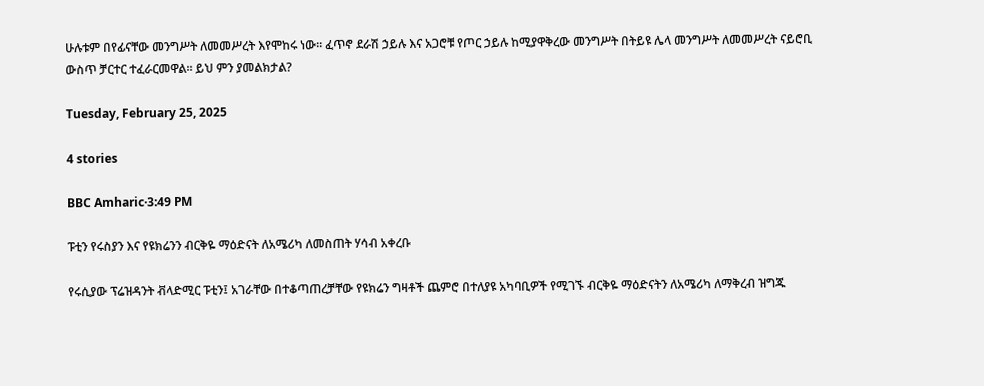ሁሉቱም በየፊናቸው መንግሥት ለመመሥረት እየሞከሩ ነው። ፈጥኖ ደራሽ ኃይሉ እና አጋሮቹ የጦር ኃይሉ ከሚያዋቅረው መንግሥት በትይዩ ሌላ መንግሥት ለመመሥረት ናይሮቢ ውስጥ ቻርተር ተፈራርመዋል። ይህ ምን ያመልክታል?

Tuesday, February 25, 2025

4 stories

BBC Amharic·3:49 PM

ፑቲን የሩስያን እና የዩክሬንን ብርቅዬ ማዕድናት ለአሜሪካ ለመስጠት ሃሳብ አቀረቡ

የሩሲያው ፕሬዝዳንት ቭላድሚር ፑቲን፤ አገራቸው በተቆጣጠረቻቸው የዩክሬን ግዛቶች ጨምሮ በተለያዩ አካባቢዎች የሚገኙ ብርቅዬ ማዕድናትን ለአሜሪካ ለማቅረብ ዝግጁ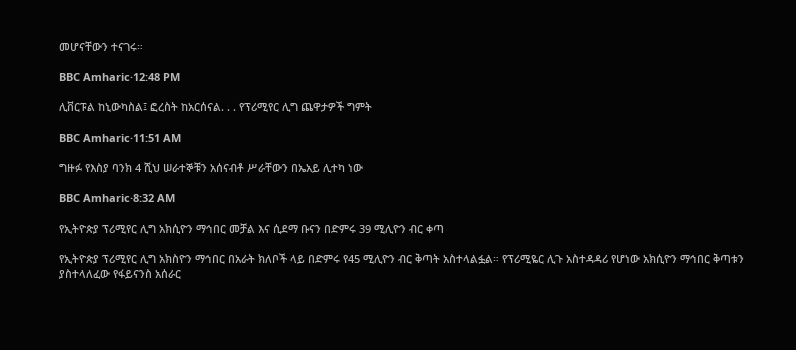መሆናቸውን ተናገሩ።

BBC Amharic·12:48 PM

ሊቨርፑል ከኒውካስል፤ ፎረስት ከአርሰናል. . . የፕሪሚየር ሊግ ጨዋታዎች ግምት

BBC Amharic·11:51 AM

ግዙፉ የእስያ ባንክ 4 ሺህ ሠራተኞቹን አሰናብቶ ሥራቸውን በኤአይ ሊተካ ነው

BBC Amharic·8:32 AM

የኢትዮጵያ ፕሪሚየር ሊግ አክሲዮን ማኅበር መቻል እና ሲደማ ቡናን በድምሩ 39 ሚሊዮን ብር ቀጣ

የኢትዮጵያ ፕሪሚየር ሊግ አክስዮን ማኅበር በአራት ክለቦች ላይ በድምሩ የ45 ሚሊዮን ብር ቅጣት አስተላልፏል። የፕሪሚዬር ሊጉ አስተዳዳሪ የሆነው አክሲዮን ማኅበር ቅጣቱን ያስተላለፈው የፋይናንስ አሰራር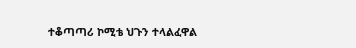ተቆጣጣሪ ኮሚቴ ህጉን ተላልፈዋል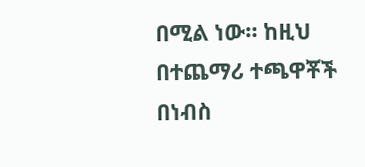በሚል ነው። ከዚህ በተጨማሪ ተጫዋቾች በነብስ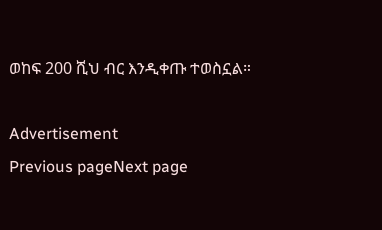ወከፍ 200 ሺህ ብር እንዲቀጡ ተወስኗል።

Advertisement
Previous pageNext page